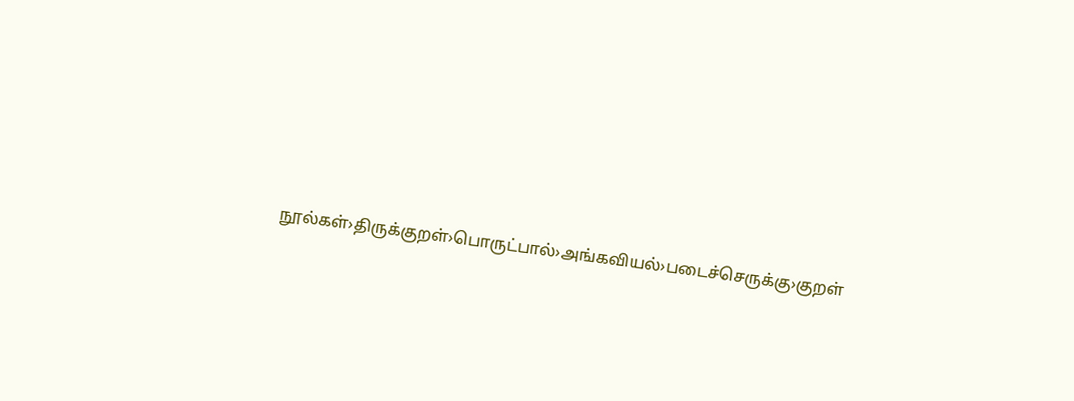நூல்கள்›திருக்குறள்›பொருட்பால்›அங்கவியல்›படைச்செருக்கு›குறள்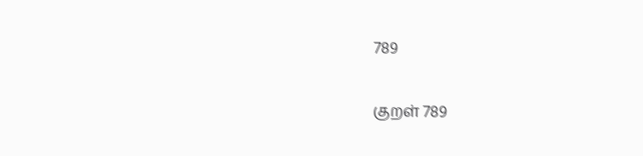789

குறள் 789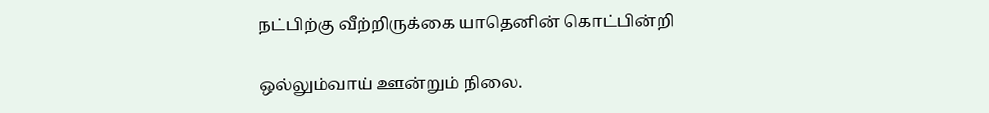நட்பிற்கு வீற்றிருக்கை யாதெனின் கொட்பின்றி

ஒல்லும்வாய் ஊன்றும் நிலை.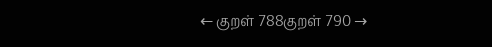← குறள் 788குறள் 790 →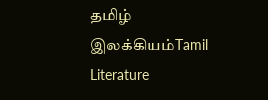தமிழ் இலக்கியம்Tamil Literature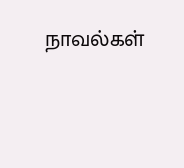நாவல்கள்